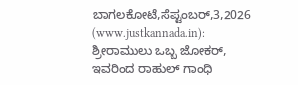ಬಾಗಲಕೋಟೆ,ಸೆಪ್ಟಂಬರ್,3,2026 (www.justkannada.in): ಶ್ರೀರಾಮುಲು ಒಬ್ಬ ಜೋಕರ್, ಇವರಿಂದ ರಾಹುಲ್ ಗಾಂಧಿ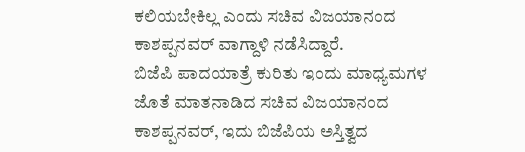ಕಲಿಯಬೇಕಿಲ್ಲ ಎಂದು ಸಚಿವ ವಿಜಯಾನಂದ ಕಾಶಪ್ಪನವರ್ ವಾಗ್ದಾಳಿ ನಡೆಸಿದ್ದಾರೆ.
ಬಿಜೆಪಿ ಪಾದಯಾತ್ರೆ ಕುರಿತು ಇಂದು ಮಾಧ್ಯಮಗಳ ಜೊತೆ ಮಾತನಾಡಿದ ಸಚಿವ ವಿಜಯಾನಂದ ಕಾಶಪ್ಪನವರ್, ಇದು ಬಿಜೆಪಿಯ ಅಸ್ತಿತ್ವದ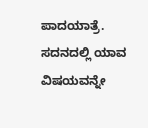ಪಾದಯಾತ್ರೆ. ಸದನದಲ್ಲಿ ಯಾವ ವಿಷಯವನ್ನೇ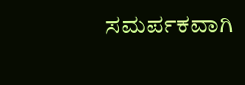ಸಮರ್ಪಕವಾಗಿ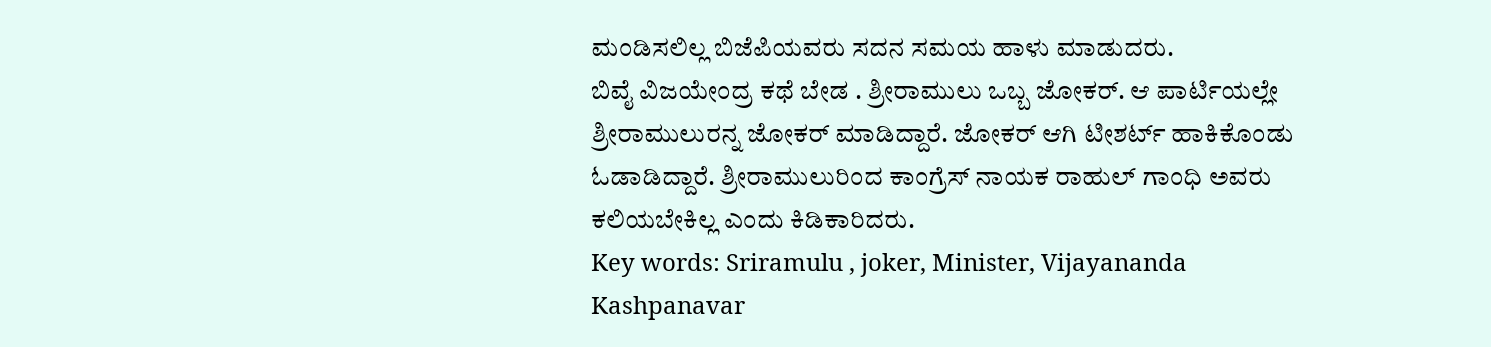ಮಂಡಿಸಲಿಲ್ಲ ಬಿಜೆಪಿಯವರು ಸದನ ಸಮಯ ಹಾಳು ಮಾಡುದರು.
ಬಿವೈ ವಿಜಯೇಂದ್ರ ಕಥೆ ಬೇಡ . ಶ್ರೀರಾಮುಲು ಒಬ್ಬ ಜೋಕರ್. ಆ ಪಾರ್ಟಿಯಲ್ಲೇ ಶ್ರೀರಾಮುಲುರನ್ನ ಜೋಕರ್ ಮಾಡಿದ್ದಾರೆ. ಜೋಕರ್ ಆಗಿ ಟೀಶರ್ಟ್ ಹಾಕಿಕೊಂಡು ಓಡಾಡಿದ್ದಾರೆ. ಶ್ರೀರಾಮುಲುರಿಂದ ಕಾಂಗ್ರೆಸ್ ನಾಯಕ ರಾಹುಲ್ ಗಾಂಧಿ ಅವರು ಕಲಿಯಬೇಕಿಲ್ಲ ಎಂದು ಕಿಡಿಕಾರಿದರು.
Key words: Sriramulu , joker, Minister, Vijayananda Kashpanavar